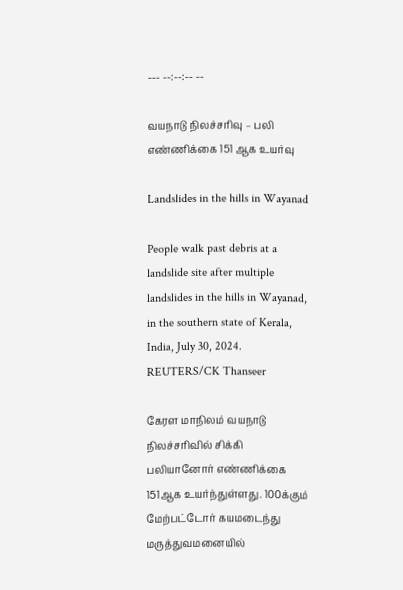--- --:--:-- --

வயநாடு நிலச்சரிவு – பலி எண்ணிக்கை 151 ஆக உயர்வு

Landslides in the hills in Wayanad

People walk past debris at a landslide site after multiple landslides in the hills in Wayanad, in the southern state of Kerala, India, July 30, 2024. REUTERS/CK Thanseer

கேரள மாநிலம் வயநாடு நிலச்சரிவில் சிக்கி பலியானோர் எண்ணிக்கை 151ஆக உயர்ந்துள்ளது. 100க்கும் மேற்பட்டோர் கயமடைந்து மருத்துவமனையில்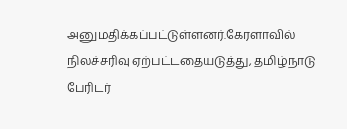அனுமதிக்கப்பட்டுள்ளனர்.கேரளாவில் நிலச்சரிவு ஏற்பட்டதையடுத்து, தமிழ்நாடு பேரிடர்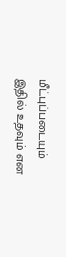மீட்புப்படையும் இதில் உதவும் என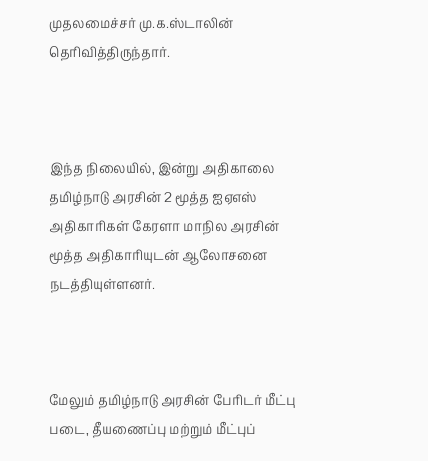முதலமைச்சர் மு.க.ஸ்டாலின் தெரிவித்திருந்தார்.



இந்த நிலையில், இன்று அதிகாலை தமிழ்நாடு அரசின் 2 மூத்த ஐஏஎஸ் அதிகாரிகள் கேரளா மாநில அரசின் மூத்த அதிகாரியுடன் ஆலோசனை நடத்தியுள்ளனர்.



மேலும் தமிழ்நாடு அரசின் பேரிடர் மீட்பு படை, தீயணைப்பு மற்றும் மீட்புப்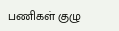பணிகள் குழு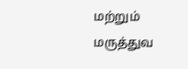மற்றும் மருத்துவ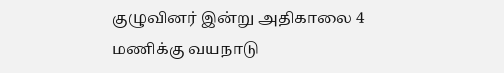குழுவினர் இன்று அதிகாலை 4 மணிக்கு வயநாடு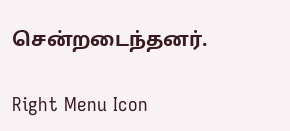சென்றடைந்தனர்.

Right Menu Icon